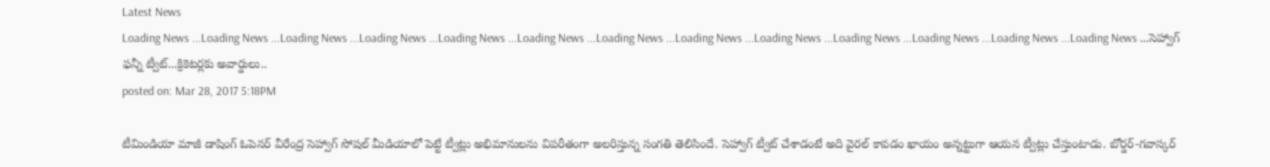Latest News
Loading News ...Loading News ...Loading News ...Loading News ...Loading News ...Loading News ...Loading News ...Loading News ...Loading News ...Loading News ...Loading News ...Loading News ...Loading News ...సెహ్వాగ్ ఫన్నీ ట్వీట్...క్రికెటర్లకు అవార్డులు..
posted on: Mar 28, 2017 5:18PM

టీమిండియా మాజీ డాషింగ్ ఓపెనర్ వీరేంద్ర సెహ్వాగ్ సోషల్ మీడియాలో పెట్టే ట్వీట్లు అభిమానులను విపరీతంగా అలరిస్తున్న సంగతి తెలిసిందే. సెహ్వాగ్ ట్వీట్ చేశాడంటే అది వైరల్ కావడం ఖాయం అన్నట్టుగా ఆయన ట్వీట్లు చేస్తుంటాడు. బోర్డర్-గవాస్కర్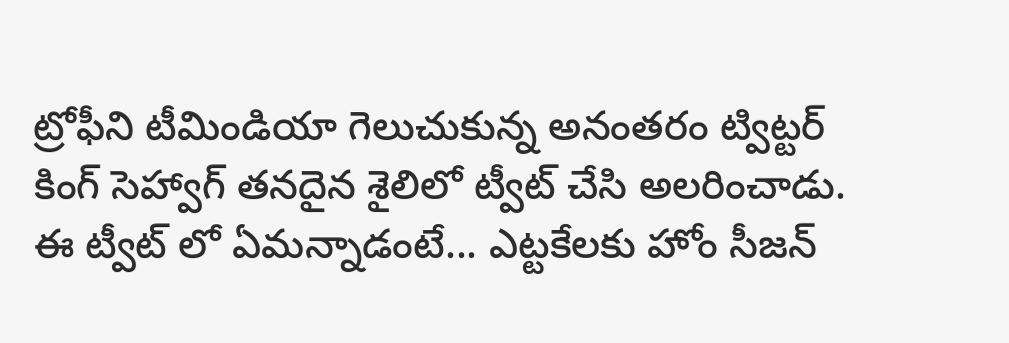ట్రోఫీని టీమిండియా గెలుచుకున్న అనంతరం ట్విట్టర్ కింగ్ సెహ్వాగ్ తనదైన శైలిలో ట్వీట్ చేసి అలరించాడు. ఈ ట్వీట్ లో ఏమన్నాడంటే... ఎట్టకేలకు హోం సీజన్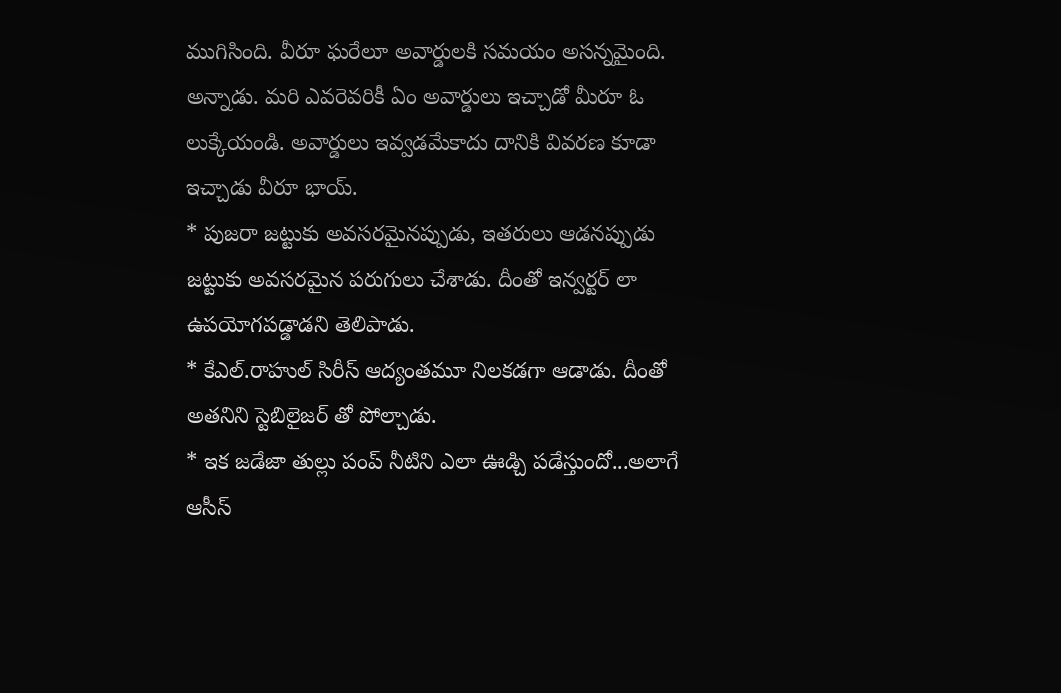ముగిసింది. వీరూ ఘరేలూ అవార్డులకి సమయం అసన్నమైంది. అన్నాడు. మరి ఎవరెవరికీ ఏం అవార్డులు ఇచ్చాడో మీరూ ఓ లుక్కేయండి. అవార్డులు ఇవ్వడమేకాదు దానికి వివరణ కూడా ఇచ్చాడు వీరూ భాయ్.
* పుజరా జట్టుకు అవసరమైనప్పుడు, ఇతరులు ఆడనప్పుడు జట్టుకు అవసరమైన పరుగులు చేశాడు. దీంతో ఇన్వర్టర్ లా ఉపయోగపడ్డాడని తెలిపాడు.
* కేఎల్.రాహుల్ సిరీస్ ఆద్యంతమూ నిలకడగా ఆడాడు. దీంతో అతనిని స్టెబిలైజర్ తో పోల్చాడు.
* ఇక జడేజా తుల్లు పంప్ నీటిని ఎలా ఊడ్చి పడేస్తుందో...అలాగే ఆసీస్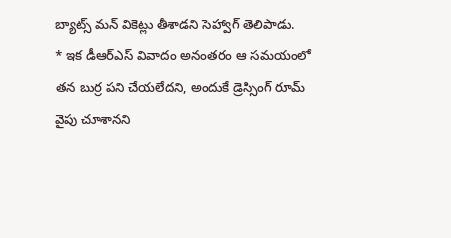బ్యాట్స్ మన్ వికెట్లు తీశాడని సెహ్వాగ్ తెలిపాడు.
* ఇక డీఆర్ఎస్ వివాదం అనంతరం ఆ సమయంలో తన బుర్ర పని చేయలేదని, అందుకే డ్రెస్సింగ్ రూమ్ వైపు చూశానని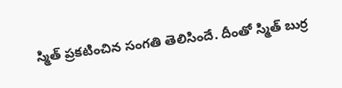స్మిత్ ప్రకటించిన సంగతి తెలిసిందే. దీంతో స్మిత్ బుర్ర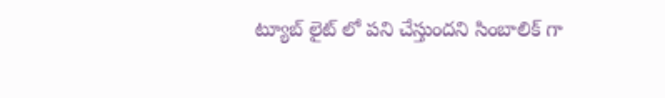ట్యూబ్ లైట్ లో పని చేస్తుందని సింబాలిక్ గా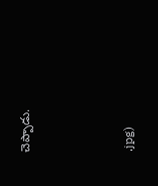చెప్పాడు.



.jpg)